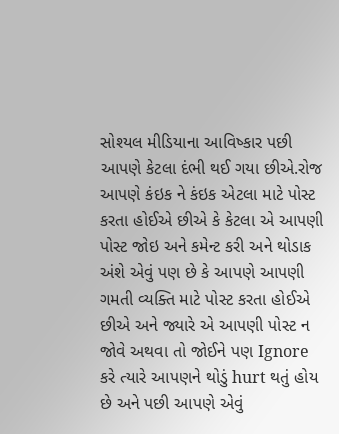સોશ્યલ મીડિયાના આવિષ્કાર પછી આપણે કેટલા દંભી થઈ ગયા છીએ.રોજ આપણે કંઇક ને કંઇક એટલા માટે પોસ્ટ કરતા હોઈએ છીએ કે કેટલા એ આપણી પોસ્ટ જોઇ અને કમેન્ટ કરી અને થોડાક અંશે એવું પણ છે કે આપણે આપણી ગમતી વ્યક્તિ માટે પોસ્ટ કરતા હોઈએ છીએ અને જ્યારે એ આપણી પોસ્ટ ન જોવે અથવા તો જોઈને પણ Ignore કરે ત્યારે આપણને થોડું hurt થતું હોય છે અને પછી આપણે એવું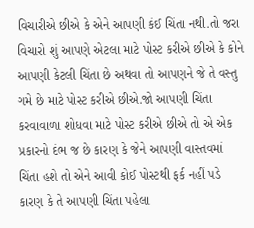વિચારીએ છીએ કે એને આપણી કંઈ ચિંતા નથી.તો જરા વિચારો શું આપણે એટલા માટે પોસ્ટ કરીએ છીએ કે કોને આપણી કેટલી ચિંતા છે અથવા તો આપણને જે તે વસ્તુ ગમે છે માટે પોસ્ટ કરીએ છીએ.જો આપણી ચિંતા કરવાવાળા શોધવા માટે પોસ્ટ કરીએ છીએ તો એ એક પ્રકારનો દંભ જ છે કારણ કે જેને આપણી વાસ્તવમાં ચિંતા હશે તો એને આવી કોઈ પોસ્ટથી ફર્ક નહીં પડે કારણ કે તે આપણી ચિંતા પહેલા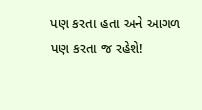પણ કરતા હતા અને આગળ પણ કરતા જ રહેશે!